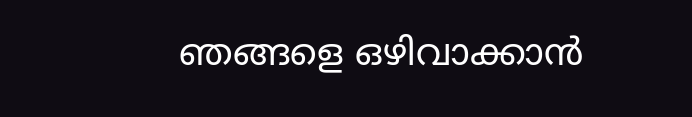ഞങ്ങളെ ഒഴിവാക്കാൻ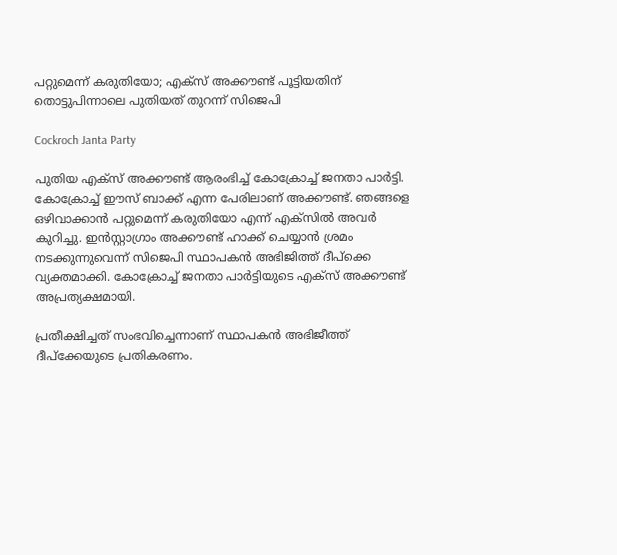പറ്റുമെന്ന് കരുതിയോ; എക്സ് അക്കൗണ്ട് പൂട്ടിയതിന് തൊട്ടുപിന്നാലെ പുതിയത് തുറന്ന് സിജെപി

Cockroch Janta Party

പുതിയ എക്സ് അക്കൗണ്ട് ആരംഭിച്ച് കോക്രോച്ച് ജനതാ പാർട്ടി. കോക്രോച്ച് ഈസ്‌ ബാക്ക് എന്ന പേരിലാണ് അക്കൗണ്ട്. ഞങ്ങളെ ഒഴിവാക്കാൻ പറ്റുമെന്ന് കരുതിയോ എന്ന് എക്‌സിൽ അവർ കുറിച്ചു. ഇൻസ്റ്റാഗ്രാം അക്കൗണ്ട് ഹാക്ക് ചെയ്യാൻ ശ്രമം നടക്കുന്നുവെന്ന് സിജെപി സ്ഥാപകൻ അഭിജിത്ത് ദീപ്ക്കെ വ്യക്തമാക്കി. കോക്രോച്ച് ജനതാ പാർട്ടിയുടെ എക്സ് അക്കൗണ്ട് അപ്രത്യക്ഷമായി.

പ്രതീക്ഷിച്ചത് സംഭവിച്ചെന്നാണ് സ്ഥാപകൻ അഭിജീത്ത് ദീപ്ക്കേയുടെ പ്രതികരണം.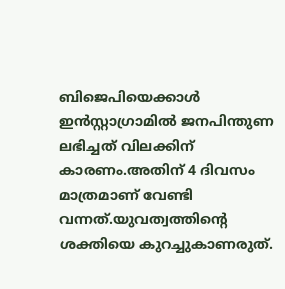ബിജെപിയെക്കാൾ ഇൻസ്റ്റാഗ്രാമിൽ ജനപിന്തുണ ലഭിച്ചത് വിലക്കിന് കാരണം.അതിന് 4 ദിവസം മാത്രമാണ് വേണ്ടി വന്നത്.യുവത്വത്തിന്റെ ശക്തിയെ കുറച്ചുകാണരുത്.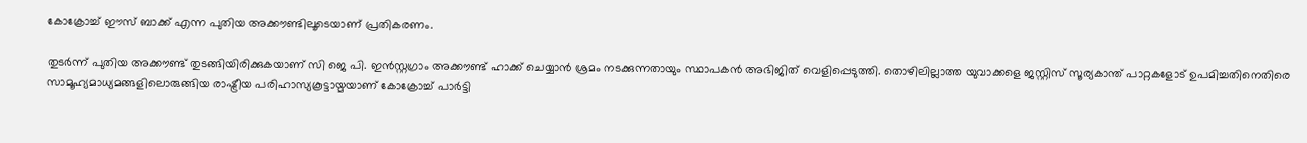കോക്രോച്ച് ഈസ്‌ ബാക്ക് എന്ന പുതിയ അക്കൗണ്ടിലൂടെയാണ് പ്രതികരണം.

തുടര്‍ന്ന് പുതിയ അക്കൗണ്ട് തുടങ്ങിയിരിക്കുകയാണ് സി ജെ പി. ഇൻസ്റ്റഗ്രാം അക്കൗണ്ട് ഹാക്ക് ചെയ്യാൻ ശ്രമം നടക്കുന്നതായും സ്ഥാപകൻ അഭിജിത് വെളിപ്പെടുത്തി. തൊഴിലില്ലാത്ത യുവാക്കളെ ജസ്റ്റിസ് സൂര്യകാന്ത് പാറ്റകളോട് ഉപമിച്ചതിനെതിരെ സാമൂഹ്യമാധ്യമങ്ങളിലൊരുങ്ങിയ രാഷ്ട്രീയ പരിഹാസ്യകൂട്ടായ്മയാണ് കോക്രോച്ച് പാർട്ടി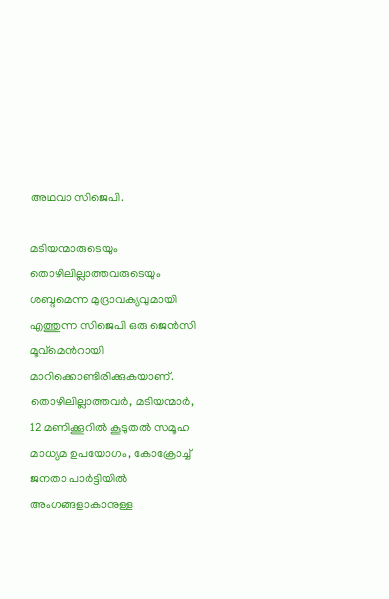അഥവാ സിജെപി.

മടിയന്മാരുടെയും തൊഴിലില്ലാത്തവരുടെയും ശബ്ദമെന്ന മുദ്രാവക്യവുമായി എത്തുന്ന സിജെപി ഒരു ജെന്‍സി മൂവ്മെന്‍റായി മാറിക്കൊണ്ടിരിക്കുകയാണ്. തൊഴിലില്ലാത്തവര്‍, മടിയന്മാര്‍, 12 മണിക്കൂറില്‍ കൂടുതല്‍ സമൂഹ മാധ്യമ ഉപയോഗം, കോക്രോച്ച് ജനതാ പാർട്ടിയില്‍ അംഗങ്ങളാകാനുള്ള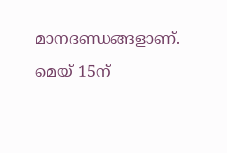മാന‍ദണ്ഡങ്ങളാണ്. മെയ് 15ന്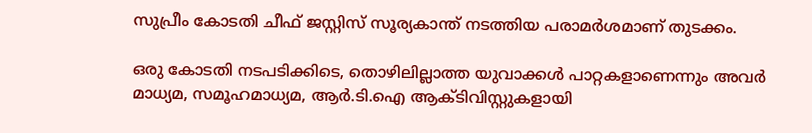സുപ്രീം കോടതി ചീഫ് ജസ്റ്റിസ് സൂര്യകാന്ത് നടത്തിയ പരാമര്‍ശമാണ് തുടക്കം.

ഒരു കോടതി നടപടിക്കിടെ, തൊഴിലില്ലാത്ത യുവാക്കള്‍ പാറ്റകളാണെന്നും അവര്‍ മാധ്യമ, സമൂഹമാധ്യമ, ആർ.ടി.ഐ ആക്ടിവിസ്റ്റുകളായി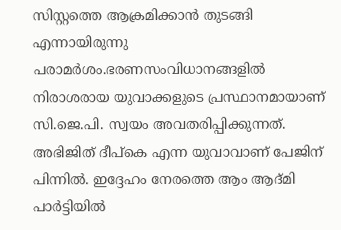സിസ്റ്റത്തെ ആക്രമിക്കാൻ തുടങ്ങി എന്നായിരുന്നു പരാമർശം.ഭരണസംവിധാനങ്ങളിൽ നിരാശരായ യുവാക്കളുടെ പ്രസ്ഥാനമായാണ് സി.ജെ.പി. സ്വയം അവതരിപ്പിക്കുന്നത്. അഭിജിത് ദീപ്കെ എന്ന യുവാവാണ് പേജിന് പിന്നിൽ. ഇദ്ദേഹം നേരത്തെ ആം ആദ്മി പാർട്ടിയിൽ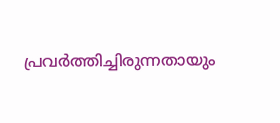പ്രവർത്തിച്ചിരുന്നതായും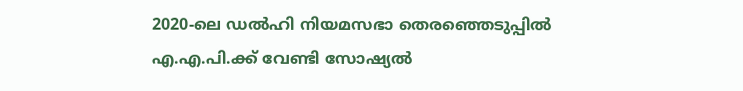2020-ലെ ഡൽഹി നിയമസഭാ തെരഞ്ഞെടുപ്പിൽ എ.എ.പി.ക്ക് വേണ്ടി സോഷ്യൽ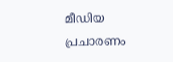മീഡിയ പ്രചാരണം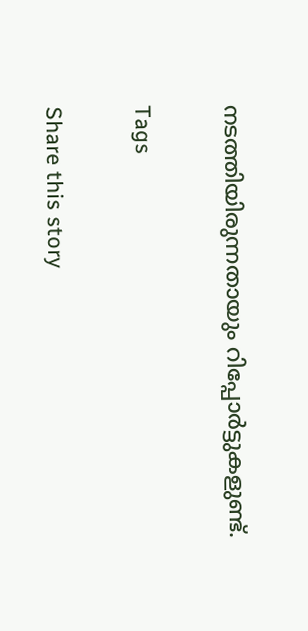നടത്തിയിരുന്നതായും റിപ്പോർട്ടുകളുണ്ട്.

Tags

Share this story